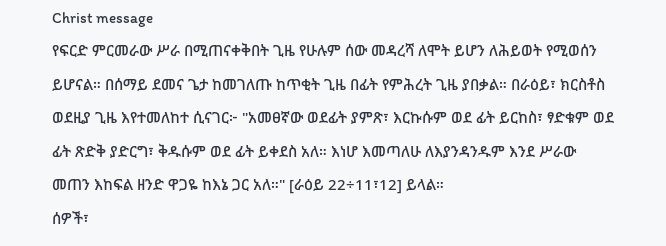Christ message
የፍርድ ምርመራው ሥራ በሚጠናቀቅበት ጊዜ የሁሉም ሰው መዳረሻ ለሞት ይሆን ለሕይወት የሚወሰን ይሆናል። በሰማይ ደመና ጌታ ከመገለጡ ከጥቂት ጊዜ በፊት የምሕረት ጊዜ ያበቃል። በራዕይ፣ ክርስቶስ ወደዚያ ጊዜ እየተመለከተ ሲናገር፦ "አመፀኛው ወደፊት ያምጽ፣ እርኩሱም ወደ ፊት ይርከስ፣ ፃድቁም ወደ ፊት ጽድቅ ያድርግ፣ ቅዱሱም ወደ ፊት ይቀደስ አለ። እነሆ እመጣለሁ ለእያንዳንዱም እንደ ሥራው መጠን እከፍል ዘንድ ዋጋዬ ከእኔ ጋር አለ።" [ራዕይ 22÷11፣12] ይላል።
ሰዎች፣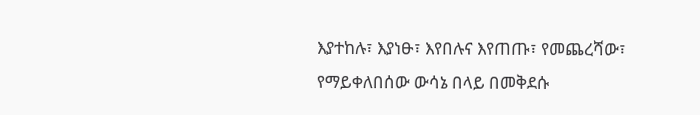እያተከሉ፣ እያነፁ፣ እየበሉና እየጠጡ፣ የመጨረሻው፣ የማይቀለበሰው ውሳኔ በላይ በመቅደሱ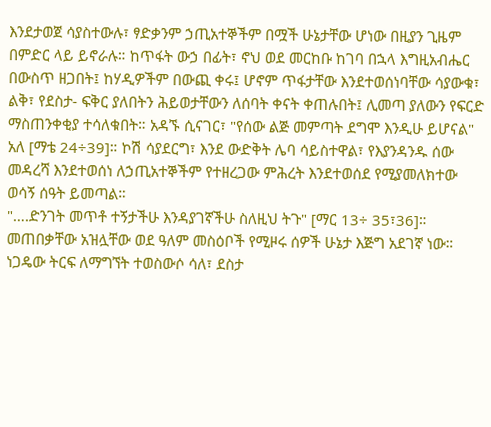እንደታወጀ ሳያስተውሉ፣ ፃድቃንም ኃጢአተኞችም በሟች ሁኔታቸው ሆነው በዚያን ጊዜም በምድር ላይ ይኖራሉ። ከጥፋት ውኃ በፊት፣ ኖህ ወደ መርከቡ ከገባ በኋላ እግዚአብሔር በውስጥ ዘጋበት፤ ከሃዲዎችም በውጪ ቀሩ፤ ሆኖም ጥፋታቸው እንደተወሰነባቸው ሳያውቁ፣ ልቅ፣ የደስታ- ፍቅር ያለበትን ሕይወታቸውን ለሰባት ቀናት ቀጠሉበት፤ ሊመጣ ያለውን የፍርድ ማስጠንቀቂያ ተሳለቁበት። አዳኙ ሲናገር፣ "የሰው ልጅ መምጣት ደግሞ እንዲሁ ይሆናል" አለ [ማቴ 24÷39]። ኮሽ ሳያደርግ፣ እንደ ውድቅት ሌባ ሳይስተዋል፣ የእያንዳንዱ ሰው መዳረሻ እንደተወሰነ ለኃጢአተኞችም የተዘረጋው ምሕረት እንደተወሰደ የሚያመለክተው ወሳኝ ሰዓት ይመጣል።
"….ድንገት መጥቶ ተኝታችሁ እንዳያገኛችሁ ስለዚህ ትጉ" [ማር 13÷ 35፣36]። መጠበቃቸው አዝሏቸው ወደ ዓለም መስዕቦች የሚዞሩ ሰዎች ሁኔታ እጅግ አደገኛ ነው። ነጋዴው ትርፍ ለማግኘት ተወስውሶ ሳለ፣ ደስታ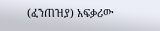(ፈንጠዝያ) አፍቃሪው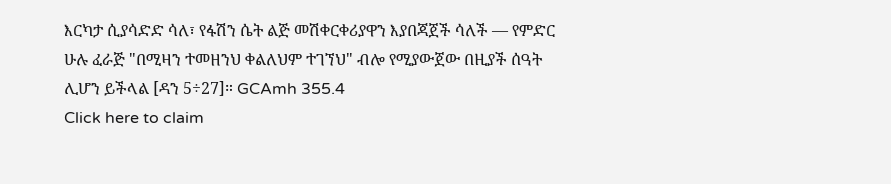እርካታ ሲያሳድድ ሳለ፣ የፋሽን ሴት ልጅ መሽቀርቀሪያዋን እያበጃጀች ሳለች — የምድር ሁሉ ፈራጅ "በሚዛን ተመዘንህ ቀልለህም ተገኘህ" ብሎ የሚያውጀው በዚያች ሰዓት ሊሆን ይችላል [ዳን 5÷27]። GCAmh 355.4
Click here to claim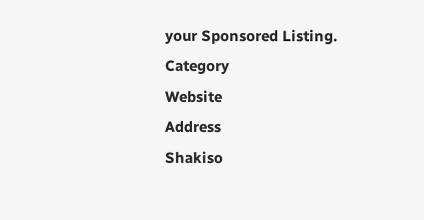your Sponsored Listing.
Category
Website
Address
Shakiso